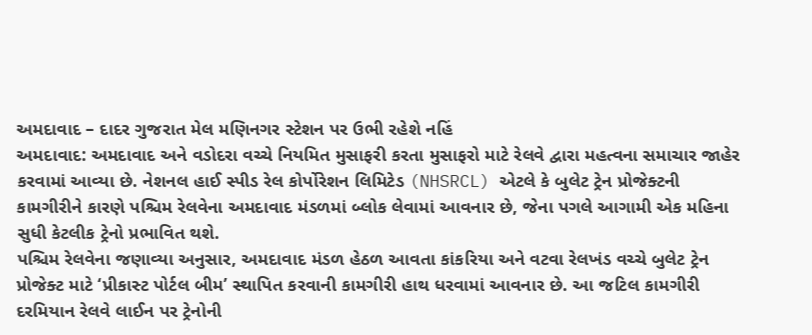અમદાવાદ – દાદર ગુજરાત મેલ મણિનગર સ્ટેશન પર ઉભી રહેશે નહિં
અમદાવાદ: અમદાવાદ અને વડોદરા વચ્ચે નિયમિત મુસાફરી કરતા મુસાફરો માટે રેલવે દ્વારા મહત્વના સમાચાર જાહેર કરવામાં આવ્યા છે. નેશનલ હાઈ સ્પીડ રેલ કોર્પોરેશન લિમિટેડ (NHSRCL) એટલે કે બુલેટ ટ્રેન પ્રોજેક્ટની કામગીરીને કારણે પશ્ચિમ રેલવેના અમદાવાદ મંડળમાં બ્લોક લેવામાં આવનાર છે, જેના પગલે આગામી એક મહિના સુધી કેટલીક ટ્રેનો પ્રભાવિત થશે.
પશ્ચિમ રેલવેના જણાવ્યા અનુસાર, અમદાવાદ મંડળ હેઠળ આવતા કાંકરિયા અને વટવા રેલખંડ વચ્ચે બુલેટ ટ્રેન પ્રોજેક્ટ માટે ‘પ્રીકાસ્ટ પોર્ટલ બીમ’ સ્થાપિત કરવાની કામગીરી હાથ ધરવામાં આવનાર છે. આ જટિલ કામગીરી દરમિયાન રેલવે લાઈન પર ટ્રેનોની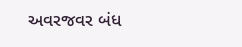અવરજવર બંધ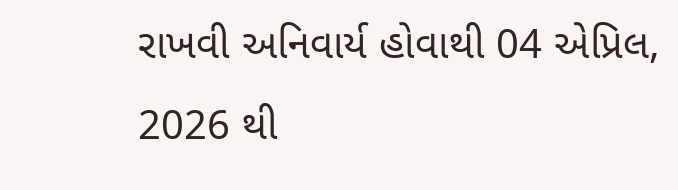રાખવી અનિવાર્ય હોવાથી 04 એપ્રિલ, 2026 થી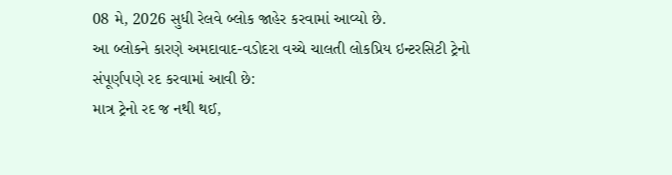08 મે, 2026 સુધી રેલવે બ્લોક જાહેર કરવામાં આવ્યો છે.
આ બ્લોકને કારણે અમદાવાદ-વડોદરા વચ્ચે ચાલતી લોકપ્રિય ઇન્ટરસિટી ટ્રેનો સંપૂર્ણપણે રદ કરવામાં આવી છે:
માત્ર ટ્રેનો રદ જ નથી થઈ,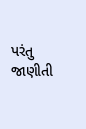પરંતુ જાણીતી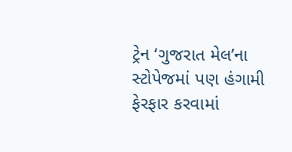ટ્રેન ‘ગુજરાત મેલ’ના સ્ટોપેજમાં પણ હંગામી ફેરફાર કરવામાં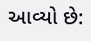આવ્યો છે: